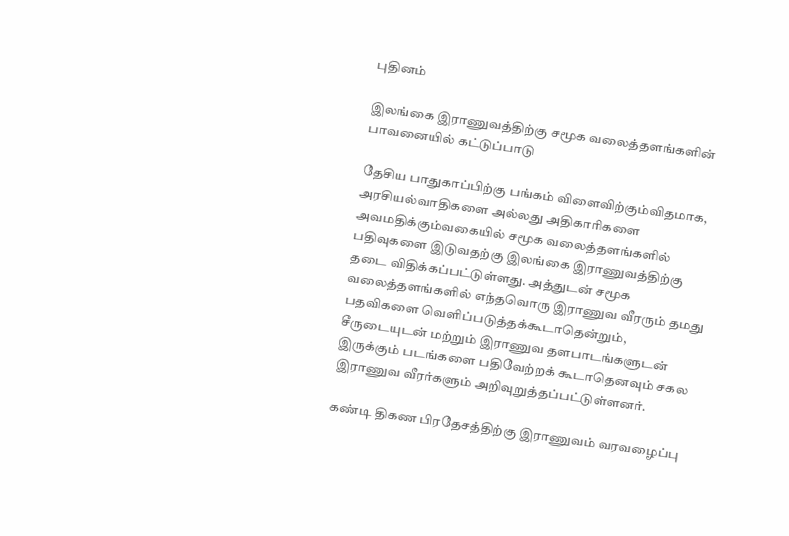புதினம்

இலங்கை இராணுவத்திற்கு சமூக வலைத்தளங்களின் பாவனையில் கட்டுப்பாடு

தேசிய பாதுகாப்பிற்கு பங்கம் விளைவிற்கும்விதமாக, அரசியல்வாதிகளை அல்லது அதிகாரிகளை அவமதிக்கும்வகையில் சமூக வலைத்தளங்களில் பதிவுகளை இடுவதற்கு இலங்கை இராணுவத்திற்கு தடை விதிக்கப்பட்டுள்ளது. அத்துடன் சமூக வலைத்தளங்களில் எந்தவொரு இராணுவ வீரரும் தமது பதவிகளை வெளிப்படுத்தக்கூடாதென்றும், சீருடையுடன் மற்றும் இராணுவ தளபாடங்களுடன் இருக்கும் படங்களை பதிவேற்றக் கூடாதெனவும் சகல இராணுவ வீரர்களும் அறிவுறுத்தப்பட்டுள்ளனர்.

கண்டி திகண பிரதேசத்திற்கு இராணுவம் வரவழைப்பு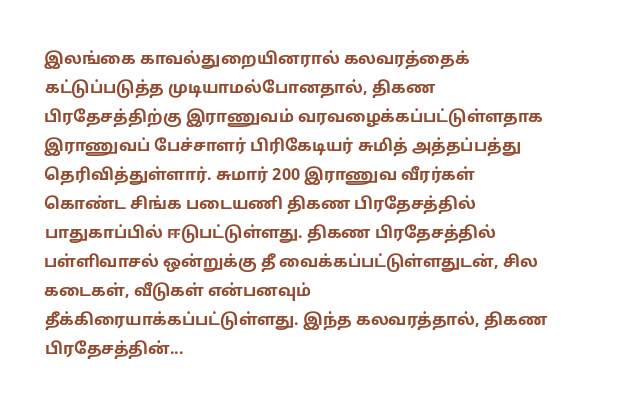இலங்கை காவல்துறையினரால் கலவரத்தைக் கட்டுப்படுத்த முடியாமல்போனதால், திகண பிரதேசத்திற்கு இராணுவம் வரவழைக்கப்பட்டுள்ளதாக இராணுவப் பேச்சாளர் பிரிகேடியர் சுமித் அத்தப்பத்து தெரிவித்துள்ளார். சுமார் 200 இராணுவ வீரர்கள் கொண்ட சிங்க படையணி திகண பிரதேசத்தில் பாதுகாப்பில் ஈடுபட்டுள்ளது. திகண பிரதேசத்தில் பள்ளிவாசல் ஒன்றுக்கு தீ வைக்கப்பட்டுள்ளதுடன், சில கடைகள், வீடுகள் என்பனவும் தீக்கிரையாக்கப்பட்டுள்ளது. இந்த கலவரத்தால், திகண பிரதேசத்தின்...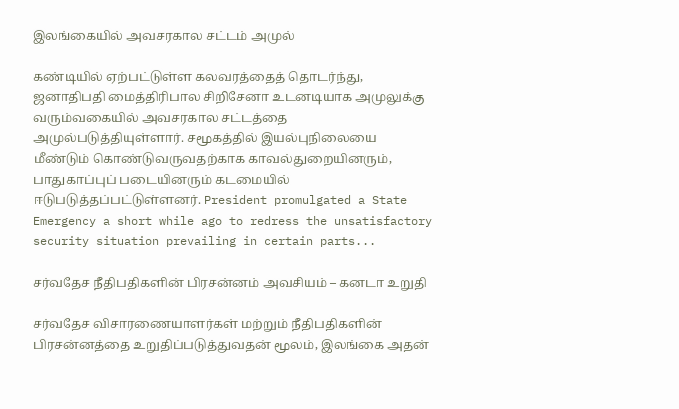இலங்கையில் அவசரகால சட்டம் அமுல்

கண்டியில் ஏற்பட்டுள்ள கலவரத்தைத் தொடர்ந்து, ஜனாதிபதி மைத்திரிபால சிறிசேனா உடனடியாக அமுலுக்கு வரும்வகையில் அவசரகால சட்டத்தை அமுல்படுத்தியுள்ளார். சமூகத்தில் இயல்புநிலையை மீண்டும் கொண்டுவருவதற்காக காவல்துறையினரும், பாதுகாப்புப் படையினரும் கடமையில் ஈடுபடுத்தப்பட்டுள்ளனர். President promulgated a State Emergency a short while ago to redress the unsatisfactory security situation prevailing in certain parts...

சர்வதேச நீதிபதிகளின் பிரசன்னம் அவசியம் – கனடா உறுதி

சர்வதேச விசாரணையாளர்கள் மற்றும் நீதிபதிகளின் பிரசன்னத்தை உறுதிப்படுத்துவதன் மூலம், இலங்கை அதன்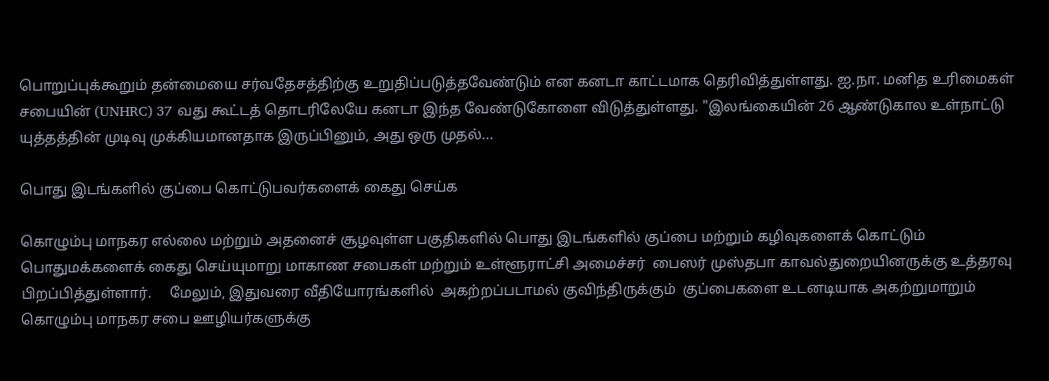பொறுப்புக்கூறும் தன்மையை சர்வதேசத்திற்கு உறுதிப்படுத்தவேண்டும் என கனடா காட்டமாக தெரிவித்துள்ளது. ஐ.நா. மனித உரிமைகள் சபையின் (UNHRC) 37 வது கூட்டத் தொடரிலேயே கனடா இந்த வேண்டுகோளை விடுத்துள்ளது. "இலங்கையின் 26 ஆண்டுகால உள்நாட்டு யுத்தத்தின் முடிவு முக்கியமானதாக இருப்பினும், அது ஒரு முதல்...

பொது இடங்களில் குப்பை கொட்டுபவர்களைக் கைது செய்க

கொழும்பு மாநகர எல்லை மற்றும் அதனைச் சூழவுள்ள பகுதிகளில் பொது இடங்களில் குப்பை மற்றும் கழிவுகளைக் கொட்டும் பொதுமக்களைக் கைது செய்யுமாறு மாகாண சபைகள் மற்றும் உள்ளூராட்சி அமைச்சர்  பைஸர் முஸ்தபா காவல்துறையினருக்கு உத்தரவு பிறப்பித்துள்ளார்.     மேலும், இதுவரை வீதியோரங்களில்  அகற்றப்படாமல் குவிந்திருக்கும்  குப்பைகளை உடனடியாக அகற்றுமாறும் கொழும்பு மாநகர சபை ஊழியர்களுக்கு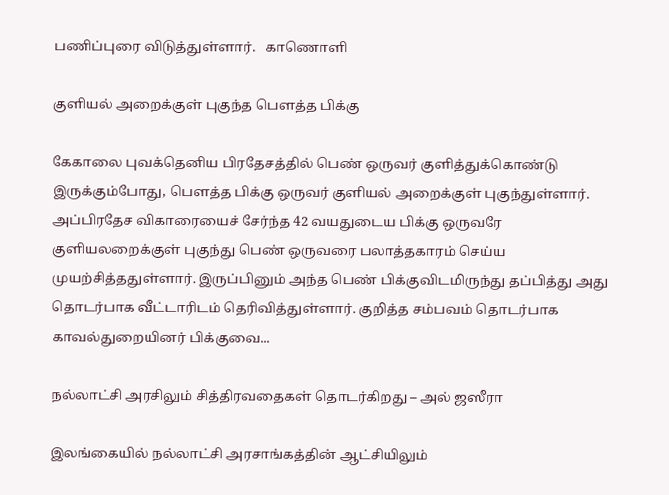பணிப்புரை விடுத்துள்ளார்.   காணொளி

குளியல் அறைக்குள் புகுந்த பௌத்த பிக்கு

கேகாலை புவக்தெனிய பிரதேசத்தில் பெண் ஒருவர் குளித்துக்கொண்டு இருக்கும்போது, பௌத்த பிக்கு ஒருவர் குளியல் அறைக்குள் புகுந்துள்ளார். அப்பிரதேச விகாரையைச் சேர்ந்த 42 வயதுடைய பிக்கு ஒருவரே குளியலறைக்குள் புகுந்து பெண் ஒருவரை பலாத்தகாரம் செய்ய முயற்சித்ததுள்ளார். இருப்பினும் அந்த பெண் பிக்குவிடமிருந்து தப்பித்து அது தொடர்பாக வீட்டாரிடம் தெரிவித்துள்ளார். குறித்த சம்பவம் தொடர்பாக காவல்துறையினர் பிக்குவை...

நல்லாட்சி அரசிலும் சித்திரவதைகள் தொடர்கிறது – அல் ஜஸீரா

இலங்கையில் நல்லாட்சி அரசாங்கத்தின் ஆட்சியிலும்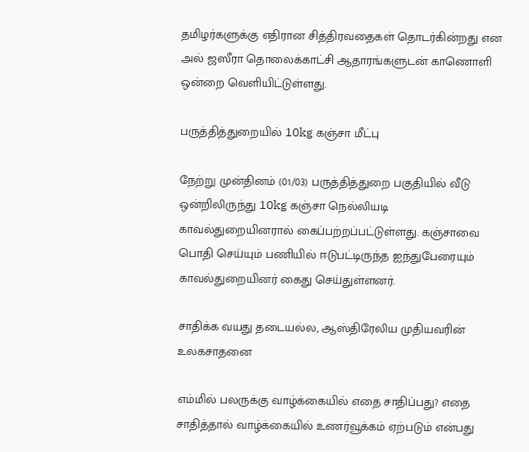தமிழர்களுக்கு எதிரான சித்திரவதைகள் தொடர்கின்றது என அல் ஜஸீரா தொலைக்காட்சி ஆதாரங்களுடன் காணொளி ஒன்றை வெளியிட்டுள்ளது.

பருத்தித்துறையில் 10kg கஞ்சா மீட்பு

நேற்று முன்தினம் (01/03) பருத்தித்துறை பகுதியில் வீடு ஒன்றிலிருந்து 10kg கஞ்சா நெல்லியடி காவல்துறையினரால் கைப்பற்றப்பட்டுள்ளது. கஞ்சாவை பொதி செய்யும் பணியில் ஈடுபட்டிருந்த ஐந்துபேரையும் காவல்துறையினர் கைது செய்துள்ளனர்.

சாதிக்க வயது தடையல்ல, ஆஸ்திரேலிய முதியவரின் உலகசாதனை

எம்மில் பலருக்கு வாழ்க்கையில் எதை சாதிப்பது? எதை சாதித்தால் வாழ்க்கையில் உணர்வூக்கம் ஏற்படும் என்பது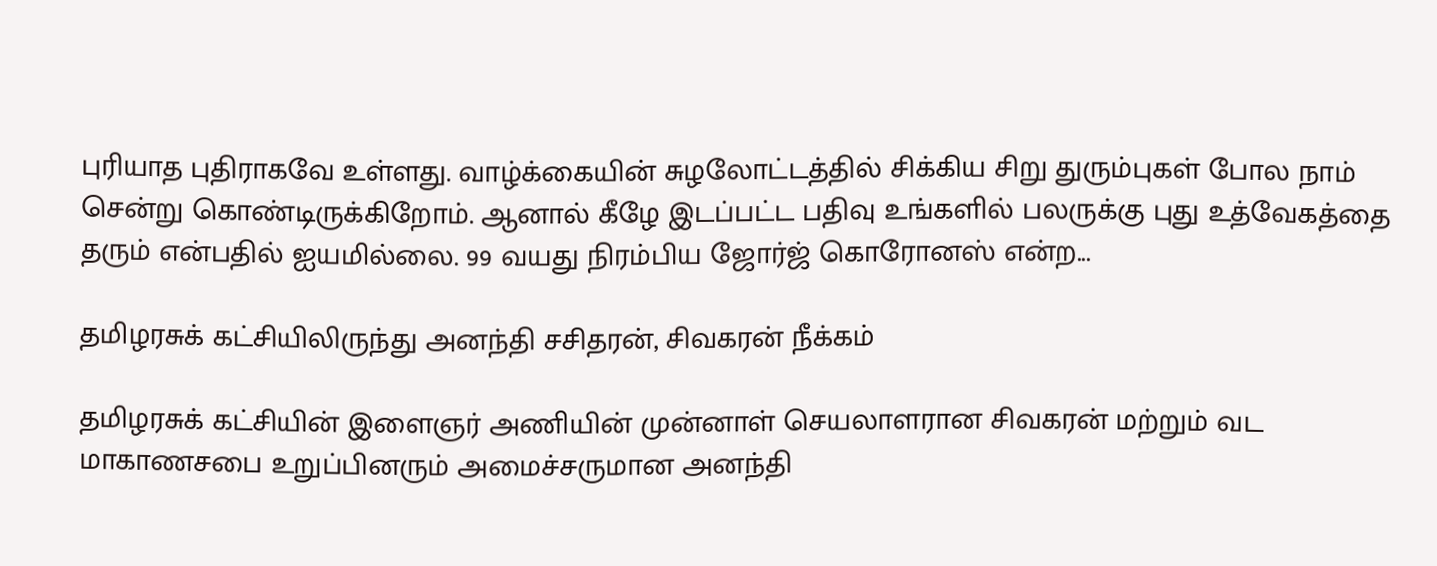புரியாத புதிராகவே உள்ளது. வாழ்க்கையின் சுழலோட்டத்தில் சிக்கிய சிறு துரும்புகள் போல நாம் சென்று கொண்டிருக்கிறோம். ஆனால் கீழே இடப்பட்ட பதிவு உங்களில் பலருக்கு புது உத்வேகத்தை தரும் என்பதில் ஐயமில்லை. 99 வயது நிரம்பிய ஜோர்ஜ் கொரோனஸ் என்ற...

தமிழரசுக் கட்சியிலிருந்து அனந்தி சசிதரன், சிவகரன் நீக்கம்

தமிழரசுக் கட்சியின் இளைஞர் அணியின் முன்னாள் செயலாளரான சிவகரன் மற்றும் வட மாகாணசபை உறுப்பினரும் அமைச்சருமான அனந்தி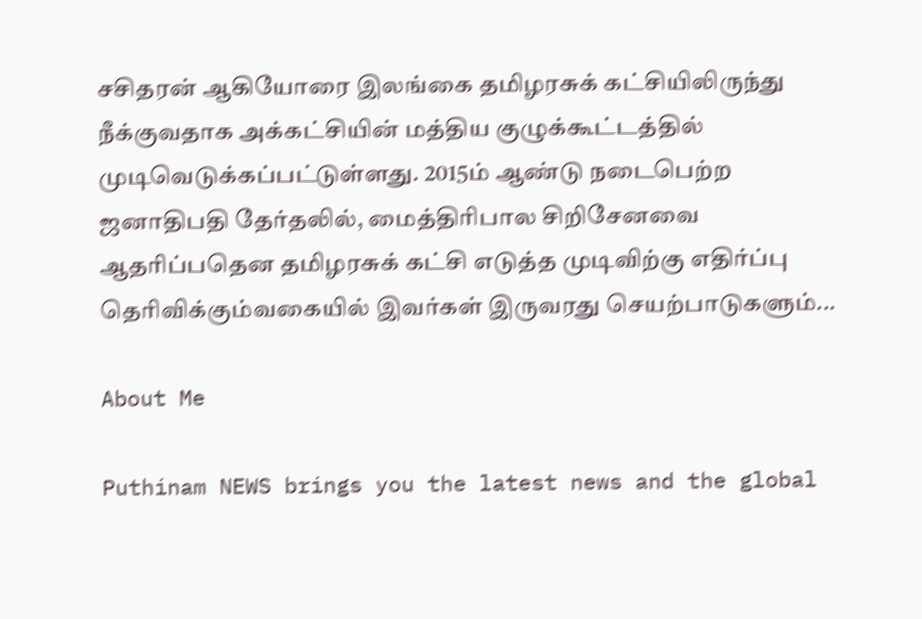சசிதரன் ஆகியோரை இலங்கை தமிழரசுக் கட்சியிலிருந்து நீக்குவதாக அக்கட்சியின் மத்திய குழுக்கூட்டத்தில் முடிவெடுக்கப்பட்டுள்ளது. 2015ம் ஆண்டு நடைபெற்ற ஜனாதிபதி தேர்தலில், மைத்திரிபால சிறிசேனவை ஆதரிப்பதென தமிழரசுக் கட்சி எடுத்த முடிவிற்கு எதிர்ப்பு தெரிவிக்கும்வகையில் இவர்கள் இருவரது செயற்பாடுகளும்...

About Me

Puthinam NEWS brings you the latest news and the global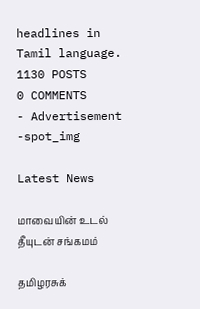headlines in Tamil language.
1130 POSTS
0 COMMENTS
- Advertisement -spot_img

Latest News

மாவையின் உடல் தீயுடன் சங்கமம்

தமிழரசுக்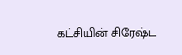கட்சியின் சிரேஷ்ட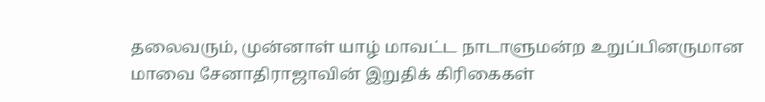தலைவரும், முன்னாள் யாழ் மாவட்ட நாடாளுமன்ற உறுப்பினருமான மாவை சேனாதிராஜாவின் இறுதிக் கிரிகைகள்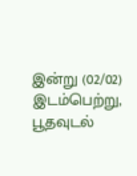இன்று (02/02) இடம்பெற்று, பூதவுடல்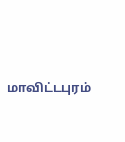மாவிட்டபுரம்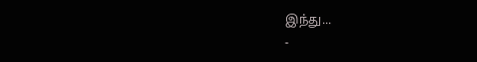இந்து...
-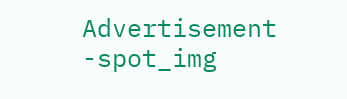Advertisement -spot_img